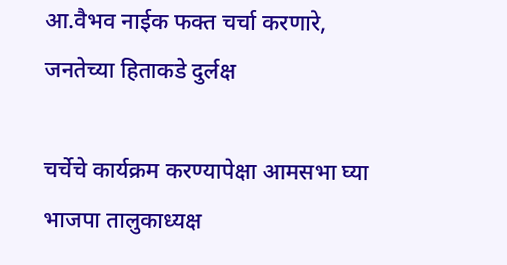आ.वैभव नाईक फक्त चर्चा करणारे, जनतेच्या हिताकडे दुर्लक्ष

चर्चेचे कार्यक्रम करण्यापेक्षा आमसभा घ्या भाजपा तालुकाध्यक्ष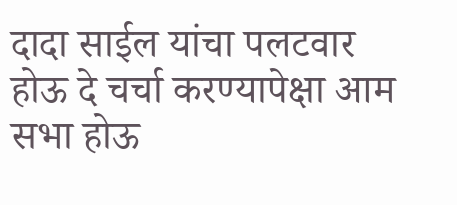दादा साईल यांचा पलटवार होऊ दे चर्चा करण्यापेक्षा आम सभा होऊ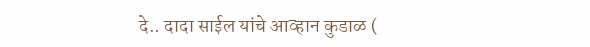दे.. दादा साईल यांचे आव्हान कुडाळ (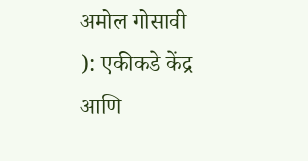अमोल गोसावी ): एकीकडे केंद्र आणि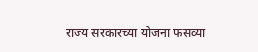राज्य सरकारच्या योजना फसव्या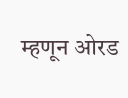म्हणून ओरड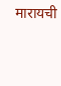मारायची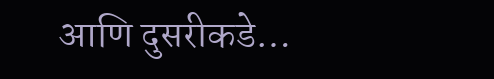आणि दुसरीकडे…